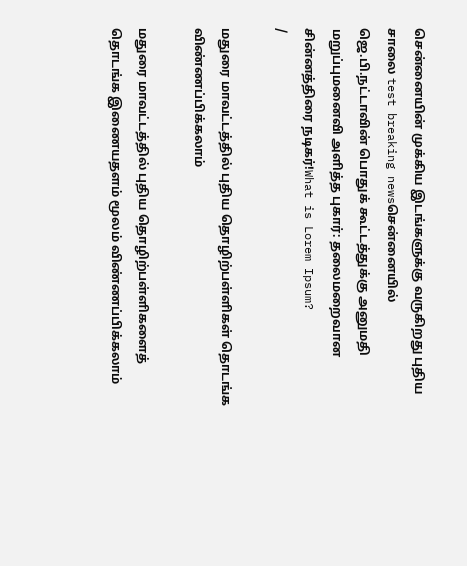சென்னையின் முக்கிய இடங்களுக்கு வருகிறது புதிய சாலை test breaking newsசென்னையில் ஜெ.பி.நட்டாவின் பொதுக் கூட்டத்துக்கு அனுமதி மறுப்புமனைவி அளித்த புகார்: தலைமறைவான சின்னத்திரை நடிகர்!What is Lorem Ipsum?
/

மதுரை மாவட்டத்தில் புதிய தொழிற்பள்ளிகள் தொடங்க விண்ணப்பிக்கலாம்

மதுரை மாவட்டத்தில் புதிய தொழிற்பள்ளிகளைத் தொடங்க இணையதளம் மூலம் விண்ணப்பிக்கலாம்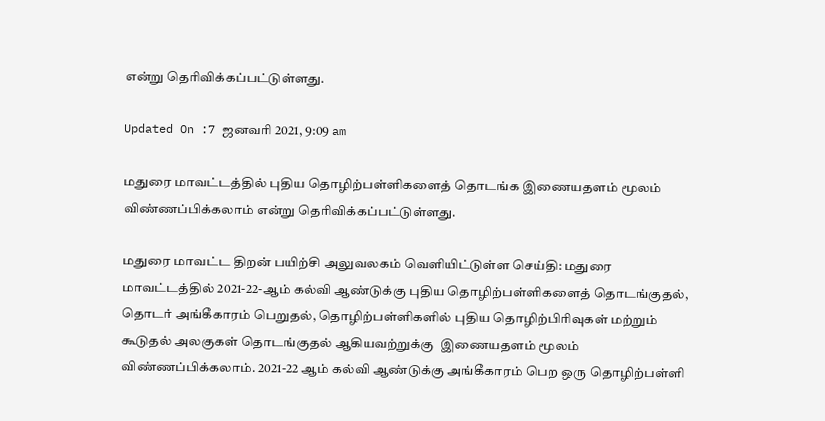என்று தெரிவிக்கப்பட்டுள்ளது.

Updated On :7 ஜனவரி 2021, 9:09 am

மதுரை மாவட்டத்தில் புதிய தொழிற்பள்ளிகளைத் தொடங்க இணையதளம் மூலம் விண்ணப்பிக்கலாம் என்று தெரிவிக்கப்பட்டுள்ளது.

மதுரை மாவட்ட திறன் பயிற்சி அலுவலகம் வெளியிட்டுள்ள செய்தி: மதுரை மாவட்டத்தில் 2021-22-ஆம் கல்வி ஆண்டுக்கு புதிய தொழிற்பள்ளிகளைத் தொடங்குதல், தொடர் அங்கீகாரம் பெறுதல், தொழிற்பள்ளிகளில் புதிய தொழிற்பிரிவுகள் மற்றும் கூடுதல் அலகுகள் தொடங்குதல் ஆகியவற்றுக்கு  இணையதளம் மூலம் விண்ணப்பிக்கலாம். 2021-22 ஆம் கல்வி ஆண்டுக்கு அங்கீகாரம் பெற ஒரு தொழிற்பள்ளி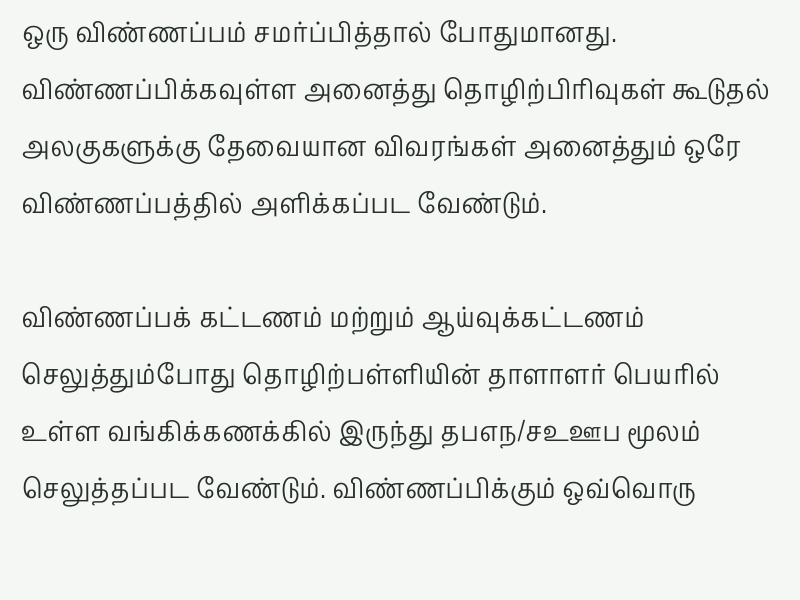ஒரு விண்ணப்பம் சமர்ப்பித்தால் போதுமானது. விண்ணப்பிக்கவுள்ள அனைத்து தொழிற்பிரிவுகள் கூடுதல் அலகுகளுக்கு தேவையான விவரங்கள் அனைத்தும் ஒரே விண்ணப்பத்தில் அளிக்கப்பட வேண்டும்.

விண்ணப்பக் கட்டணம் மற்றும் ஆய்வுக்கட்டணம் செலுத்தும்போது தொழிற்பள்ளியின் தாளாளர் பெயரில் உள்ள வங்கிக்கணக்கில் இருந்து தபஎந/சஉஊப மூலம் செலுத்தப்பட வேண்டும். விண்ணப்பிக்கும் ஒவ்வொரு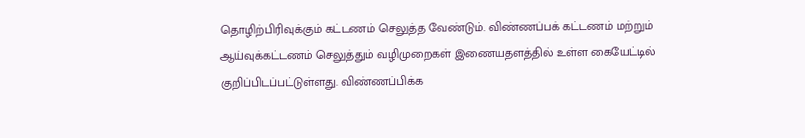தொழிற்பிரிவுக்கும் கட்டணம் செலுத்த வேண்டும். விண்ணப்பக் கட்டணம் மற்றும் ஆய்வுக்கட்டணம் செலுத்தும் வழிமுறைகள் இணையதளத்தில் உள்ள கையேட்டில் குறிப்பிடப்பட்டுள்ளது. விண்ணப்பிக்க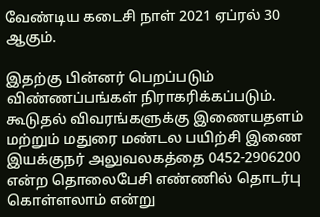வேண்டிய கடைசி நாள் 2021 ஏப்ரல் 30 ஆகும்.

இதற்கு பின்னர் பெறப்படும் விண்ணப்பங்கள் நிராகரிக்கப்படும். கூடுதல் விவரங்களுக்கு இணையதளம் மற்றும் மதுரை மண்டல பயிற்சி இணை இயக்குநர் அலுவலகத்தை 0452-2906200 என்ற தொலைபேசி எண்ணில் தொடர்பு கொள்ளலாம் என்று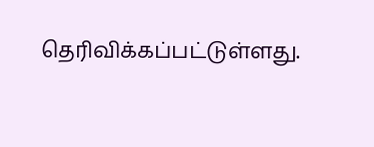தெரிவிக்கப்பட்டுள்ளது.